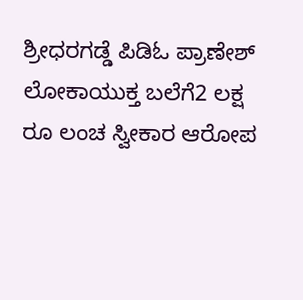ಶ್ರೀಧರಗಡ್ಡೆ ಪಿಡಿಓ ಪ್ರಾಣೇಶ್ ಲೋಕಾಯುಕ್ತ ಬಲೆಗೆ2 ಲಕ್ಷ ರೂ ಲಂಚ ಸ್ವೀಕಾರ ಆರೋಪ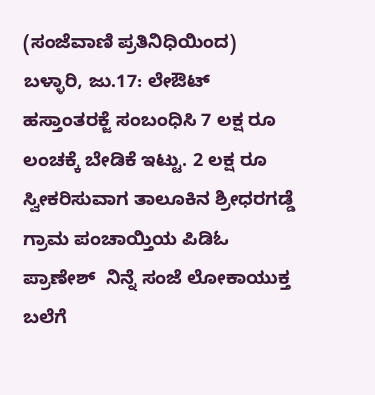(ಸಂಜೆವಾಣಿ ಪ್ರತಿನಿಧಿಯಿಂದ)
ಬಳ್ಳಾರಿ, ಜು.17: ಲೇಔಟ್ ಹಸ್ತಾಂತರಕ್ಜೆ ಸಂಬಂಧಿಸಿ 7 ಲಕ್ಷ ರೂ  ಲಂಚಕ್ಕೆ ಬೇಡಿಕೆ ಇಟ್ಟು. 2 ಲಕ್ಷ ರೂ  ಸ್ವೀಕರಿಸುವಾಗ ತಾಲೂಕಿನ ಶ್ರೀಧರಗಡ್ಡೆ ಗ್ರಾಮ ಪಂಚಾಯ್ತಿಯ ಪಿಡಿಓ ಪ್ರಾಣೇಶ್  ನಿನ್ನೆ ಸಂಜೆ ಲೋಕಾಯುಕ್ತ ಬಲೆಗೆ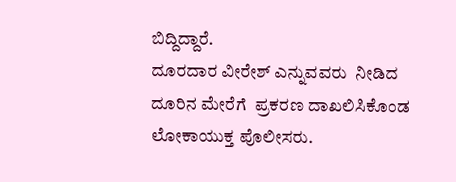ಬಿದ್ದಿದ್ದಾರೆ.
ದೂರದಾರ ವೀರೇಶ್ ಎನ್ನುವವರು  ನೀಡಿದ ದೂರಿನ ಮೇರೆಗೆ  ಪ್ರಕರಣ ದಾಖಲಿಸಿಕೊಂಡ ಲೋಕಾಯುಕ್ತ ಪೊಲೀಸರು.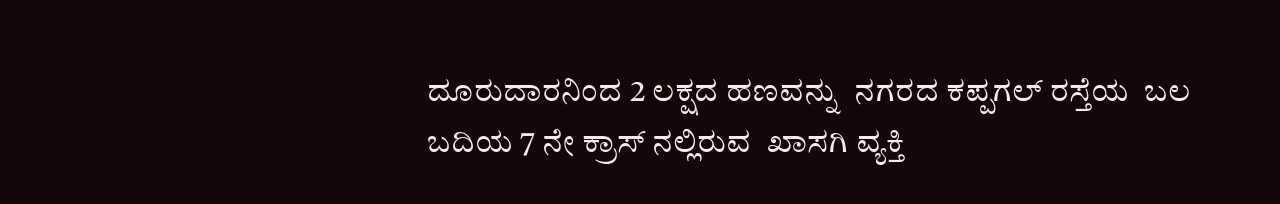ದೂರುದಾರನಿಂದ 2 ಲಕ್ಷದ ಹಣವನ್ನು  ನಗರದ ಕಪ್ಪಗಲ್ ರಸ್ತೆಯ  ಬಲ ಬದಿಯ 7 ನೇ ಕ್ರಾಸ್ ನಲ್ಲಿರುವ  ಖಾಸಗಿ ವ್ಯಕ್ತಿ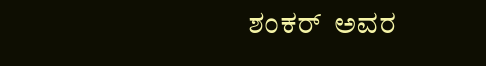ಶಂಕರ್  ಅವರ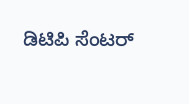ಡಿಟಿಪಿ ಸೆಂಟರ್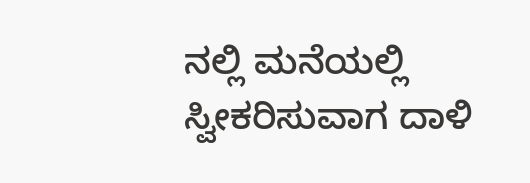ನಲ್ಲಿ ಮನೆಯಲ್ಲಿ  ಸ್ವೀಕರಿಸುವಾಗ ದಾಳಿ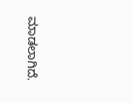ಮಾಡಲಾಗಿದೆ.